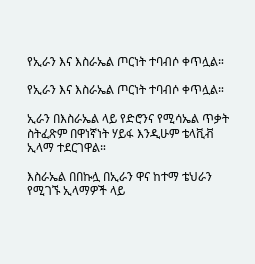የኢራን እና እስራኤል ጦርነት ተባብሶ ቀጥሏል።

የኢራን እና እስራኤል ጦርነት ተባብሶ ቀጥሏል።

ኢራን በእስራኤል ላይ የድሮንና የሚሳኤል ጥቃት ስትፈጽም በዋነኛነት ሃይፋ እንዲሁም ቴላቪቭ ኢላማ ተደርገዋል።

እስራኤል በበኩሏ በኢራን ዋና ከተማ ቴህራን የሚገኙ ኢላማዎች ላይ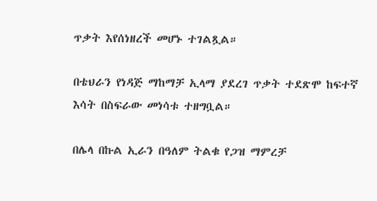ጥቃት እየሰነዘረች መሆኑ ተገልጿል።

በቴህራን የነዳጅ ማከማቻ ኢላማ ያደረገ ጥቃት ተደጽሞ ከፍተኛ እሳት በስፍራው መነሳቱ ተዘግቧል።

በሌላ በኩል ኢራን በዓለም ትልቁ የጋዝ ማምረቻ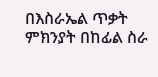በእስራኤል ጥቃት ምክንያት በከፊል ስራ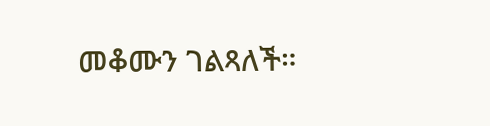መቆሙን ገልጻለች።